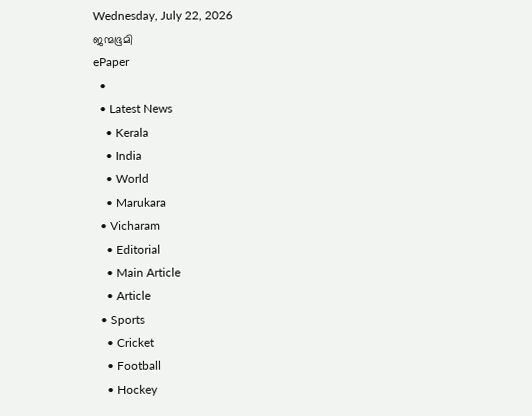Wednesday, July 22, 2026
ജന്മഭൂമി
ePaper
  •
  • Latest News
    • Kerala
    • India
    • World
    • Marukara
  • Vicharam
    • Editorial
    • Main Article
    • Article
  • Sports
    • Cricket
    • Football
    • Hockey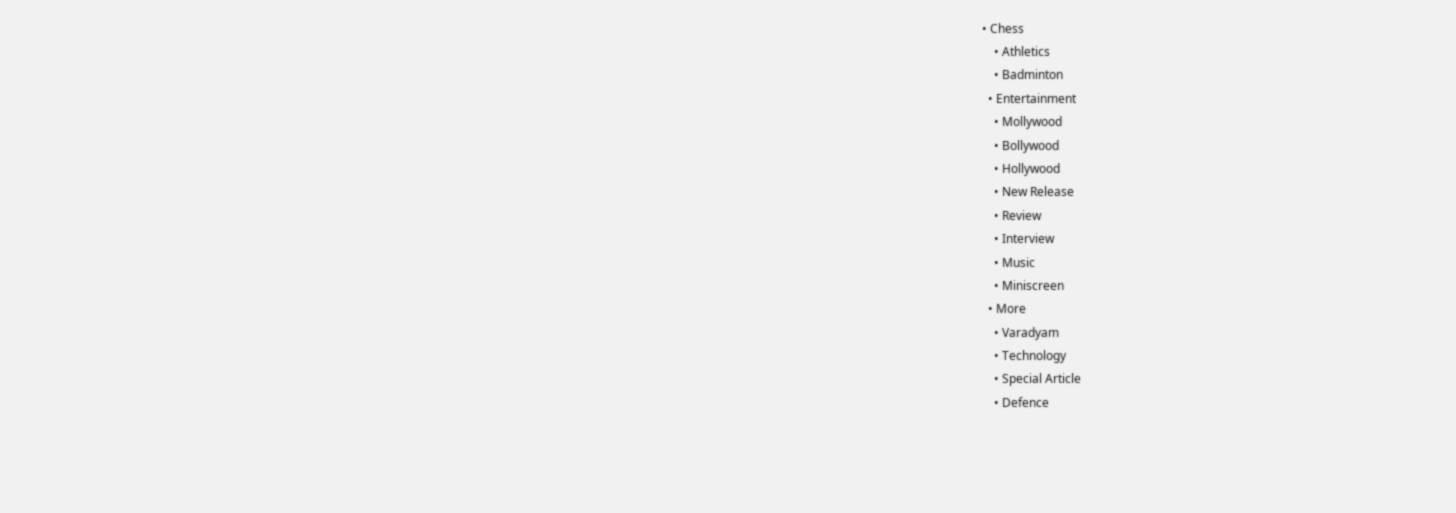• Chess
    • Athletics
    • Badminton
  • Entertainment
    • Mollywood
    • Bollywood
    • Hollywood
    • New Release
    • Review
    • Interview
    • Music
    • Miniscreen
  • More
    • Varadyam
    • Technology
    • Special Article
    • Defence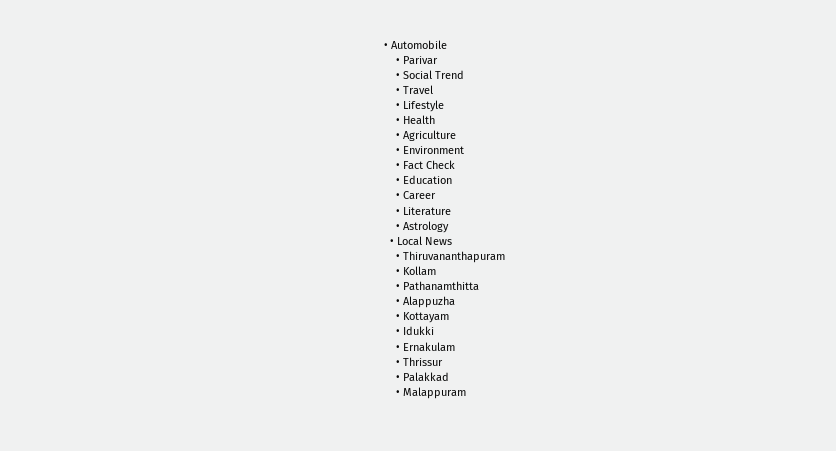• Automobile
    • Parivar
    • Social Trend
    • Travel
    • Lifestyle
    • Health
    • Agriculture
    • Environment
    • Fact Check
    • Education
    • Career
    • Literature
    • Astrology
  • Local News
    • Thiruvananthapuram
    • Kollam
    • Pathanamthitta
    • Alappuzha
    • Kottayam
    • Idukki
    • Ernakulam
    • Thrissur
    • Palakkad
    • Malappuram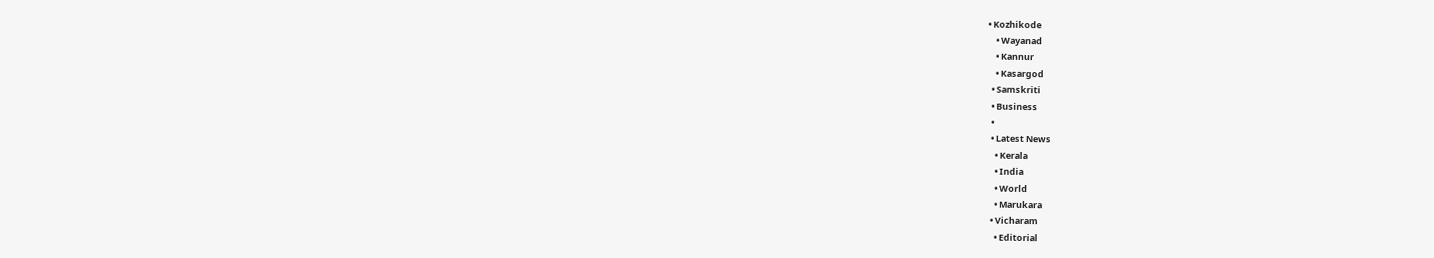• Kozhikode
    • Wayanad
    • Kannur
    • Kasargod
  • Samskriti
  • Business
  •
  • Latest News
    • Kerala
    • India
    • World
    • Marukara
  • Vicharam
    • Editorial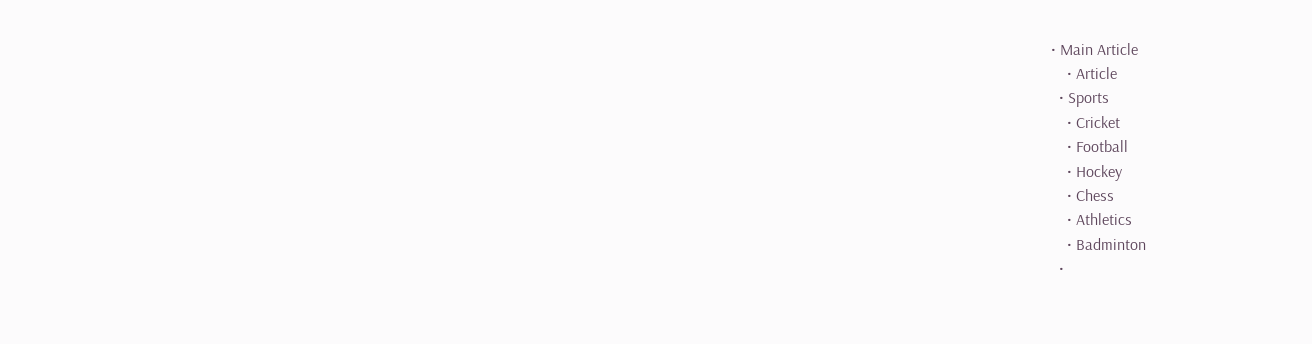• Main Article
    • Article
  • Sports
    • Cricket
    • Football
    • Hockey
    • Chess
    • Athletics
    • Badminton
  •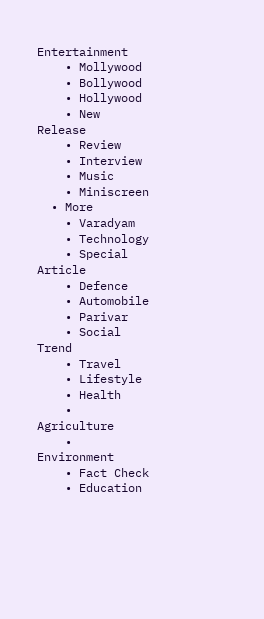Entertainment
    • Mollywood
    • Bollywood
    • Hollywood
    • New Release
    • Review
    • Interview
    • Music
    • Miniscreen
  • More
    • Varadyam
    • Technology
    • Special Article
    • Defence
    • Automobile
    • Parivar
    • Social Trend
    • Travel
    • Lifestyle
    • Health
    • Agriculture
    • Environment
    • Fact Check
    • Education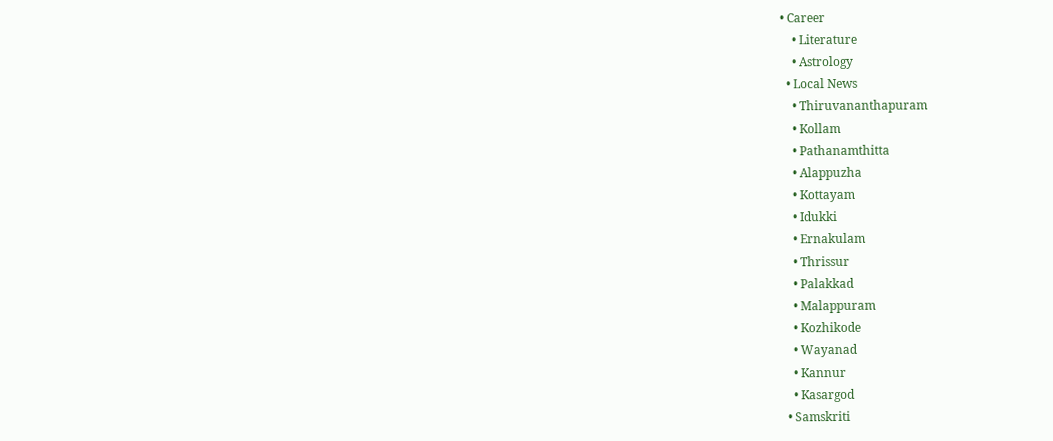• Career
    • Literature
    • Astrology
  • Local News
    • Thiruvananthapuram
    • Kollam
    • Pathanamthitta
    • Alappuzha
    • Kottayam
    • Idukki
    • Ernakulam
    • Thrissur
    • Palakkad
    • Malappuram
    • Kozhikode
    • Wayanad
    • Kannur
    • Kasargod
  • Samskriti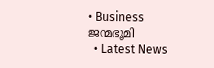• Business
ജന്മഭൂമി
  • Latest News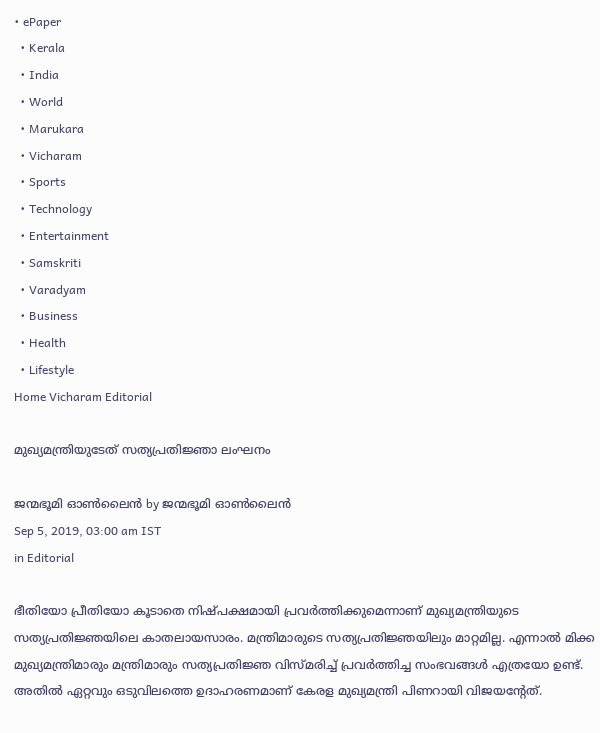• ePaper
  • Kerala
  • India
  • World
  • Marukara
  • Vicharam
  • Sports
  • Technology
  • Entertainment
  • Samskriti
  • Varadyam
  • Business
  • Health
  • Lifestyle
Home Vicharam Editorial

മുഖ്യമന്ത്രിയുടേത് സത്യപ്രതിജ്ഞാ ലംഘനം

ജന്മഭൂമി ഓണ്‍ലൈന്‍ by ജന്മഭൂമി ഓണ്‍ലൈന്‍
Sep 5, 2019, 03:00 am IST
in Editorial

ഭീതിയോ പ്രീതിയോ കൂടാതെ നിഷ്പക്ഷമായി പ്രവര്‍ത്തിക്കുമെന്നാണ് മുഖ്യമന്ത്രിയുടെ സത്യപ്രതിജ്ഞയിലെ കാതലായസാരം. മന്ത്രിമാരുടെ സത്യപ്രതിജ്ഞയിലും മാറ്റമില്ല. എന്നാല്‍ മിക്ക മുഖ്യമന്ത്രിമാരും മന്ത്രിമാരും സത്യപ്രതിജ്ഞ വിസ്മരിച്ച് പ്രവര്‍ത്തിച്ച സംഭവങ്ങള്‍ എത്രയോ ഉണ്ട്. അതില്‍ ഏറ്റവും ഒടുവിലത്തെ ഉദാഹരണമാണ് കേരള മുഖ്യമന്ത്രി പിണറായി വിജയന്റേത്.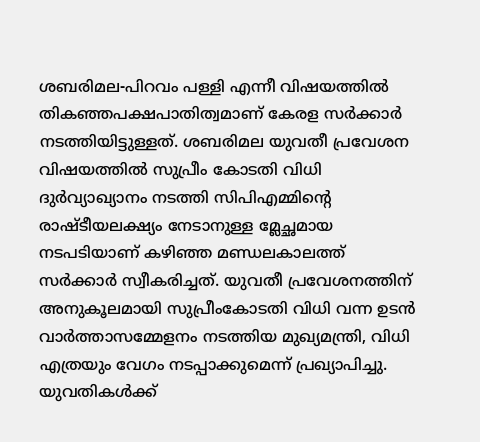ശബരിമല-പിറവം പള്ളി എന്നീ വിഷയത്തില്‍ തികഞ്ഞപക്ഷപാതിത്വമാണ് കേരള സര്‍ക്കാര്‍ നടത്തിയിട്ടുള്ളത്. ശബരിമല യുവതീ പ്രവേശന വിഷയത്തില്‍ സുപ്രീം കോടതി വിധി ദുര്‍വ്യാഖ്യാനം നടത്തി സിപിഎമ്മിന്റെ രാഷ്ടീയലക്ഷ്യം നേടാനുള്ള മ്ലേച്ഛമായ നടപടിയാണ് കഴിഞ്ഞ മണ്ഡലകാലത്ത് സര്‍ക്കാര്‍ സ്വീകരിച്ചത്. യുവതീ പ്രവേശനത്തിന് അനുകൂലമായി സുപ്രീംകോടതി വിധി വന്ന ഉടന്‍ വാര്‍ത്താസമ്മേളനം നടത്തിയ മുഖ്യമന്ത്രി, വിധി എത്രയും വേഗം നടപ്പാക്കുമെന്ന് പ്രഖ്യാപിച്ചു. യുവതികള്‍ക്ക്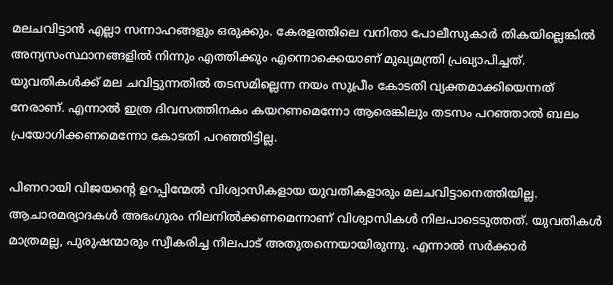മലചവിട്ടാന്‍ എല്ലാ സന്നാഹങ്ങളും ഒരുക്കും. കേരളത്തിലെ വനിതാ പോലീസുകാര്‍ തികയില്ലെങ്കില്‍ അന്യസംസ്ഥാനങ്ങളില്‍ നിന്നും എത്തിക്കും എന്നൊക്കെയാണ് മുഖ്യമന്ത്രി പ്രഖ്യാപിച്ചത്. യുവതികള്‍ക്ക് മല ചവിട്ടുന്നതില്‍ തടസമില്ലെന്ന നയം സുപ്രീം കോടതി വ്യക്തമാക്കിയെന്നത് നേരാണ്. എന്നാല്‍ ഇത്ര ദിവസത്തിനകം കയറണമെന്നോ ആരെങ്കിലും തടസം പറഞ്ഞാല്‍ ബലം പ്രയോഗിക്കണമെന്നോ കോടതി പറഞ്ഞിട്ടില്ല.

പിണറായി വിജയന്റെ ഉറപ്പിന്മേല്‍ വിശ്വാസികളായ യുവതികളാരും മലചവിട്ടാനെത്തിയില്ല. ആചാരമര്യാദകള്‍ അഭംഗുരം നിലനില്‍ക്കണമെന്നാണ് വിശ്വാസികള്‍ നിലപാടെടുത്തത്. യുവതികള്‍ മാത്രമല്ല, പുരുഷന്മാരും സ്വീകരിച്ച നിലപാട് അതുതന്നെയായിരുന്നു. എന്നാല്‍ സര്‍ക്കാര്‍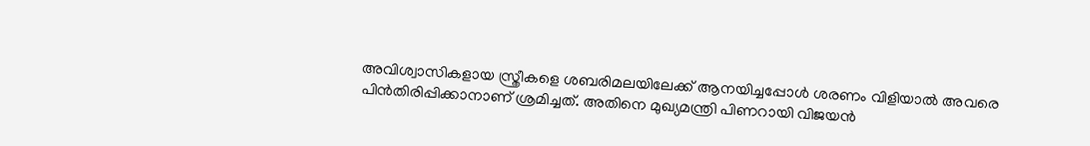അവിശ്വാസികളായ സ്ത്രീകളെ ശബരിമലയിലേക്ക് ആനയിച്ചപ്പോള്‍ ശരണം വിളിയാല്‍ അവരെ പിന്‍തിരിപ്പിക്കാനാണ് ശ്രമിച്ചത്. അതിനെ മുഖ്യമന്ത്രി പിണറായി വിജയന്‍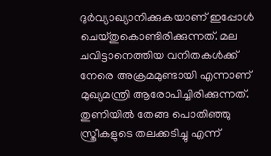ദുര്‍വ്യാഖ്യാനിക്കുകയാണ് ഇപ്പോള്‍ ചെയ്തുകൊണ്ടിരിക്കുന്നത്. മല ചവിട്ടാനെത്തിയ വനിതകള്‍ക്ക് നേരെ അക്രമമുണ്ടായി എന്നാണ് മുഖ്യമന്ത്രി ആരോപിച്ചിരിക്കുന്നത്. തുണിയില്‍ തേങ്ങ പൊതിഞ്ഞു സ്ത്രീകളുടെ തലക്കടിച്ചു എന്ന്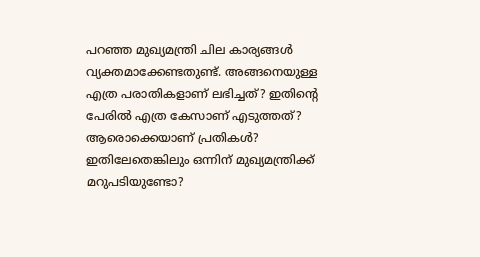പറഞ്ഞ മുഖ്യമന്ത്രി ചില കാര്യങ്ങള്‍ വ്യക്തമാക്കേണ്ടതുണ്ട്. അങ്ങനെയുള്ള എത്ര പരാതികളാണ് ലഭിച്ചത്? ഇതിന്റെ പേരില്‍ എത്ര കേസാണ് എടുത്തത്? ആരൊക്കെയാണ് പ്രതികള്‍? ഇതിലേതെങ്കിലും ഒന്നിന് മുഖ്യമന്ത്രിക്ക് മറുപടിയുണ്ടോ?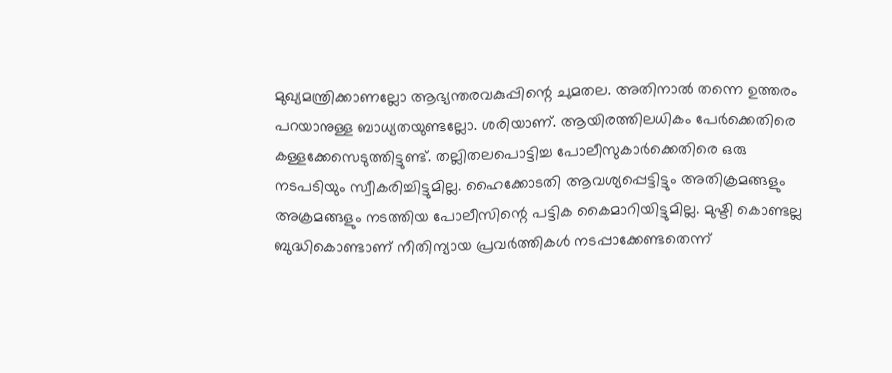മുഖ്യമന്ത്രിക്കാണല്ലോ ആഭ്യന്തരവകുപ്പിന്റെ ചുമതല. അതിനാല്‍ തന്നെ ഉത്തരം പറയാനുള്ള ബാധ്യതയുണ്ടല്ലോ. ശരിയാണ്. ആയിരത്തിലധികം പേര്‍ക്കെതിരെ കള്ളക്കേസെടുത്തിട്ടുണ്ട്. തല്ലിതലപൊട്ടിച്ച പോലീസുകാര്‍ക്കെതിരെ ഒരു നടപടിയും സ്വീകരിച്ചിട്ടുമില്ല. ഹൈക്കോടതി ആവശ്യപ്പെട്ടിട്ടും അതിക്രമങ്ങളും അക്രമങ്ങളും നടത്തിയ പോലീസിന്റെ പട്ടിക കൈമാറിയിട്ടുമില്ല. മുഷ്ടി കൊണ്ടല്ല ബുദ്ധികൊണ്ടാണ് നീതിന്യായ പ്രവര്‍ത്തികള്‍ നടപ്പാക്കേണ്ടതെന്ന്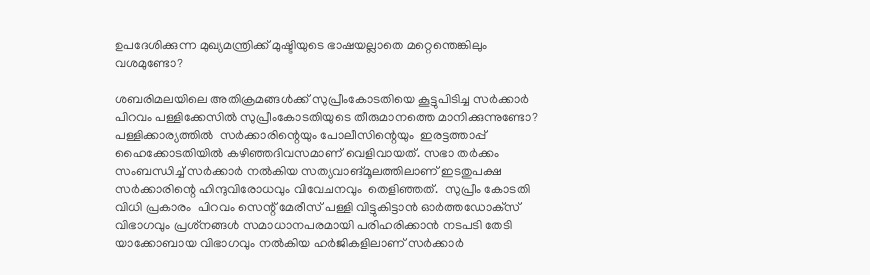ഉപദേശിക്കുന്ന മുഖ്യമന്ത്രിക്ക് മുഷ്ടിയുടെ ഭാഷയല്ലാതെ മറ്റെന്തെങ്കിലും വശമുണ്ടോ?

ശബരിമലയിലെ അതിക്രമങ്ങള്‍ക്ക് സുപ്രീംകോടതിയെ കൂട്ടുപിടിച്ച സര്‍ക്കാര്‍ പിറവം പള്ളിക്കേസില്‍ സുപ്രീംകോടതിയുടെ തീരുമാനത്തെ മാനിക്കുന്നുണ്ടോ? പള്ളിക്കാര്യത്തില്‍  സര്‍ക്കാരിന്റെയും പോലീസിന്റെയും  ഇരട്ടത്താപ്പ് ഹൈക്കോടതിയില്‍ കഴിഞ്ഞദിവസമാണ് വെളിവായത്. സഭാ തര്‍ക്കം സംബന്ധിച്ച് സര്‍ക്കാര്‍ നല്‍കിയ സത്യവാങ്മൂലത്തിലാണ് ഇടതുപക്ഷ സര്‍ക്കാരിന്റെ ഹിന്ദുവിരോധവും വിവേചനവും  തെളിഞ്ഞത്.  സുപ്രീം കോടതി വിധി പ്രകാരം  പിറവം സെന്റ് മേരീസ് പള്ളി വിട്ടുകിട്ടാന്‍ ഓര്‍ത്തഡോക്‌സ് വിഭാഗവും പ്രശ്‌നങ്ങള്‍ സമാധാനപരമായി പരിഹരിക്കാന്‍ നടപടി തേടി യാക്കോബായ വിഭാഗവും നല്‍കിയ ഹര്‍ജികളിലാണ് സര്‍ക്കാര്‍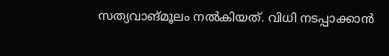സത്യവാങ്മൂലം നല്‍കിയത്. വിധി നടപ്പാക്കാന്‍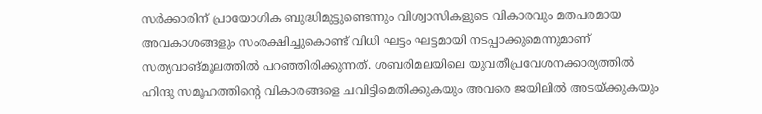സര്‍ക്കാരിന് പ്രായോഗിക ബുദ്ധിമുട്ടുണ്ടെന്നും വിശ്വാസികളുടെ വികാരവും മതപരമായ അവകാശങ്ങളും സംരക്ഷിച്ചുകൊണ്ട് വിധി ഘട്ടം ഘട്ടമായി നടപ്പാക്കുമെന്നുമാണ് സത്യവാങ്മൂലത്തില്‍ പറഞ്ഞിരിക്കുന്നത്. ശബരിമലയിലെ യുവതീപ്രവേശനക്കാര്യത്തില്‍ ഹിന്ദു സമൂഹത്തിന്റെ വികാരങ്ങളെ ചവിട്ടിമെതിക്കുകയും അവരെ ജയിലില്‍ അടയ്‌ക്കുകയും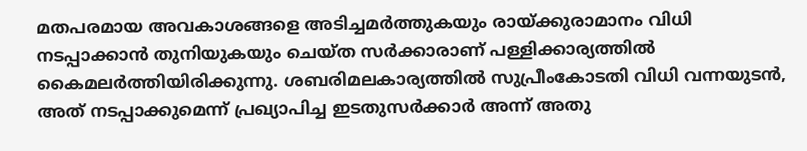മതപരമായ അവകാശങ്ങളെ അടിച്ചമര്‍ത്തുകയും രായ്‌ക്കുരാമാനം വിധി നടപ്പാക്കാന്‍ തുനിയുകയും ചെയ്ത സര്‍ക്കാരാണ് പള്ളിക്കാര്യത്തില്‍ കൈമലര്‍ത്തിയിരിക്കുന്നു. ശബരിമലകാര്യത്തില്‍ സുപ്രീംകോടതി വിധി വന്നയുടന്‍, അത് നടപ്പാക്കുമെന്ന് പ്രഖ്യാപിച്ച ഇടതുസര്‍ക്കാര്‍ അന്ന് അതു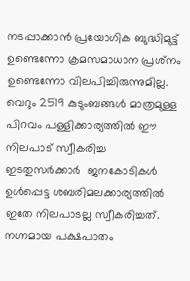നടപ്പാക്കാന്‍ പ്രയോഗിക ബുദ്ധിമുട്ട് ഉണ്ടെന്നോ ക്രമസമാധാന പ്രശ്‌നം ഉണ്ടെന്നോ വിലപിച്ചിരുന്നുമില്ല. വെറും 2519 കുടുംബങ്ങള്‍ മാത്രമുള്ള പിറവം പള്ളിക്കാര്യത്തില്‍ ഈ നിലപാട് സ്വീകരിച്ച ഇടതുസര്‍ക്കാര്‍  ജനകോടികള്‍ ഉള്‍പ്പെട്ട ശബരിമലക്കാര്യത്തില്‍ ഇതേ നിലപാടല്ല സ്വീകരിച്ചത്. നഗ്നമായ പക്ഷപാതം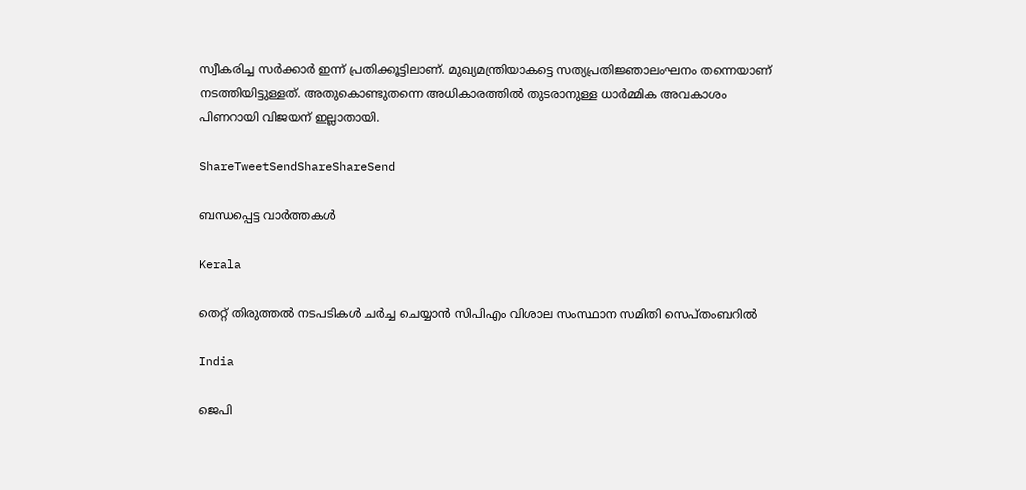സ്വീകരിച്ച സര്‍ക്കാര്‍ ഇന്ന് പ്രതിക്കൂട്ടിലാണ്. മുഖ്യമന്ത്രിയാകട്ടെ സത്യപ്രതിജ്ഞാലംഘനം തന്നെയാണ് നടത്തിയിട്ടുള്ളത്. അതുകൊണ്ടുതന്നെ അധികാരത്തില്‍ തുടരാനുള്ള ധാര്‍മ്മിക അവകാശം പിണറായി വിജയന് ഇല്ലാതായി.

ShareTweetSendShareShareSend

ബന്ധപ്പെട്ട വാര്‍ത്തകള്‍

Kerala

തെറ്റ് തിരുത്തല്‍ നടപടികള്‍ ചര്‍ച്ച ചെയ്യാന്‍ സിപിഎം വിശാല സംസ്ഥാന സമിതി സെപ്തംബറില്‍

India

ജെപി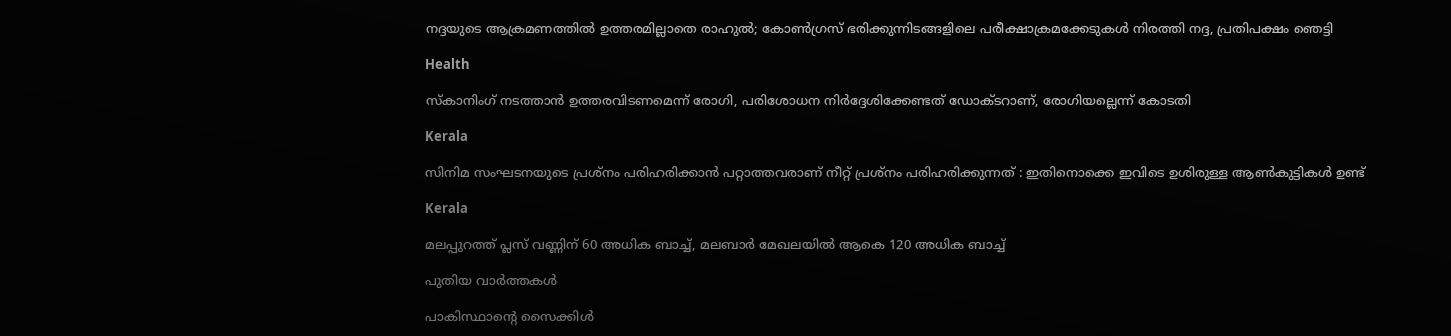നദ്ദയുടെ ആക്രമണത്തില്‍ ഉത്തരമില്ലാതെ രാഹുല്‍; കോണ്‍ഗ്രസ് ഭരിക്കുന്നിടങ്ങളിലെ പരീക്ഷാക്രമക്കേടുകള്‍ നിരത്തി നദ്ദ, പ്രതിപക്ഷം ഞെട്ടി

Health

സ്‌കാനിംഗ് നടത്താന്‍ ഉത്തരവിടണമെന്ന് രോഗി, പരിശോധന നിര്‍ദ്ദേശിക്കേണ്ടത് ഡോക്ടറാണ്, രോഗിയല്ലെന്ന് കോടതി

Kerala

സിനിമ സംഘടനയുടെ പ്രശ്നം പരിഹരിക്കാൻ പറ്റാത്തവരാണ് നീറ്റ് പ്രശ്നം പരിഹരിക്കുന്നത് : ഇതിനൊക്കെ ഇവിടെ ഉശിരുള്ള ആൺകുട്ടികൾ ഉണ്ട്

Kerala

മലപ്പുറത്ത് പ്ലസ് വണ്ണിന് 60 അധിക ബാച്ച്, മലബാര്‍ മേഖലയില്‍ ആകെ 120 അധിക ബാച്ച്

പുതിയ വാര്‍ത്തകള്‍

പാകിസ്ഥാന്റെ സൈക്കിൾ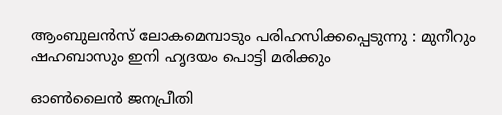ആംബുലൻസ് ലോകമെമ്പാടും പരിഹസിക്കപ്പെടുന്നു : മുനീറും ഷഹബാസും ഇനി ഹൃദയം പൊട്ടി മരിക്കും

ഓണ്‍ലൈന്‍ ജനപ്രീതി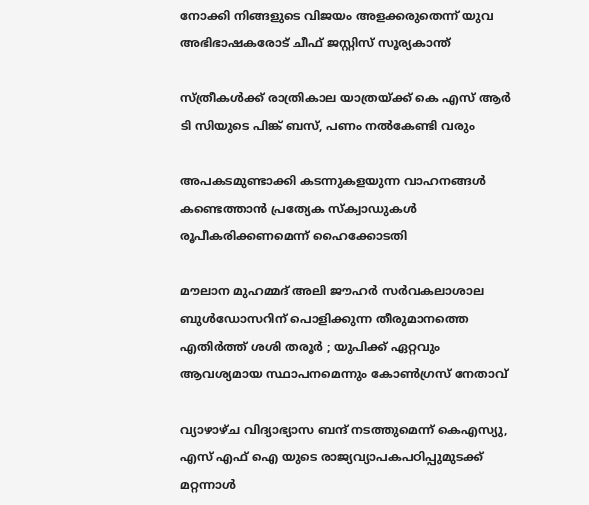നോക്കി നിങ്ങളുടെ വിജയം അളക്കരുതെന്ന് യുവ അഭിഭാഷകരോട് ചീഫ് ജസ്റ്റിസ് സൂര്യകാന്ത്

സ്ത്രീകള്‍ക്ക് രാത്രികാല യാത്രയ്‌ക്ക് കെ എസ് ആര്‍ ടി സിയുടെ പിങ്ക് ബസ്, പണം നല്‍കേണ്ടി വരും

അപകടമുണ്ടാക്കി കടന്നുകളയുന്ന വാഹനങ്ങള്‍ കണ്ടെത്താന്‍ പ്രത്യേക സ്‌ക്വാഡുകള്‍ രൂപീകരിക്കണമെന്ന് ഹൈക്കോടതി

മൗലാന മുഹമ്മദ് അലി ജൗഹർ സർവകലാശാല ബുൾഡോസറിന് പൊളിക്കുന്ന തീരുമാനത്തെ എതിർത്ത് ശശി തരൂർ ; യുപിക്ക് ഏറ്റവും ആവശ്യമായ സ്ഥാപനമെന്നും കോൺഗ്രസ് നേതാവ്

വ്യാഴാഴ്ച വിദ്യാഭ്യാസ ബന്ദ് നടത്തുമെന്ന് കെഎസ്യു, എസ് എഫ് ഐ യുടെ രാജ്യവ്യാപകപഠിപ്പുമുടക്ക് മറ്റന്നാള്‍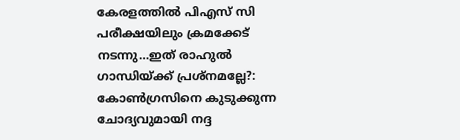കേരളത്തില്‍ പിഎസ് സി പരീക്ഷയിലും ക്രമക്കേട് നടന്നു…ഇത് രാഹുല്‍ ഗാന്ധിയ്‌ക്ക് പ്രശ്നമല്ലേ?: കോണ്‍ഗ്രസിനെ കുടുക്കുന്ന ചോദ്യവുമായി നദ്ദ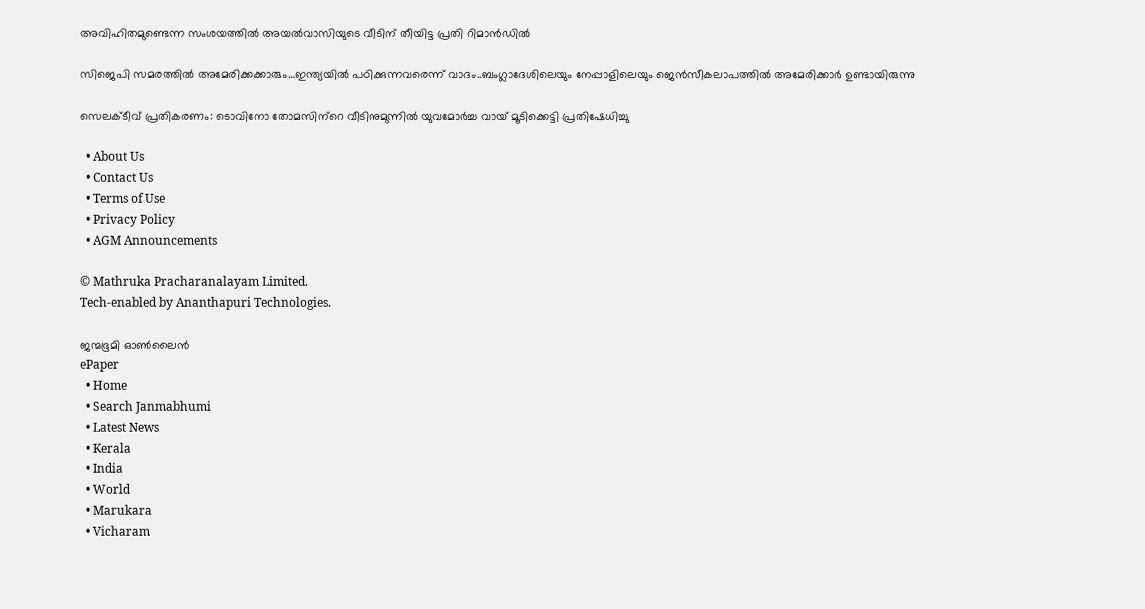അവിഹിതമുണ്ടെന്ന സംശയത്തില്‍ അയല്‍വാസിയുടെ വീടിന് തീയിട്ട പ്രതി റിമാന്‍ഡില്‍

സിജെപി സമരത്തില്‍ അമേരിക്കക്കാരും…ഇന്ത്യയില്‍ പഠിക്കുന്നവരെന്ന് വാദം..ബംഗ്ലാദേശിലെയും നേപ്പാളിലെയും ജെന്‍സീകലാപത്തില്‍ അമേരിക്കാര്‍ ഉണ്ടായിരുന്നു

സെലക്ടീവ് പ്രതികരണം: ടൊവിനോ തോമസിന്‌റെ വീടിനുമുന്നില്‍ യുവമോര്‍ച്ച വായ് മൂടിക്കെട്ടി പ്രതിഷേധിച്ചു

  • About Us
  • Contact Us
  • Terms of Use
  • Privacy Policy
  • AGM Announcements

© Mathruka Pracharanalayam Limited.
Tech-enabled by Ananthapuri Technologies.

ജന്മഭൂമി ഓണ്‍ലൈന്‍
ePaper
  • Home
  • Search Janmabhumi
  • Latest News
  • Kerala
  • India
  • World
  • Marukara
  • Vicharam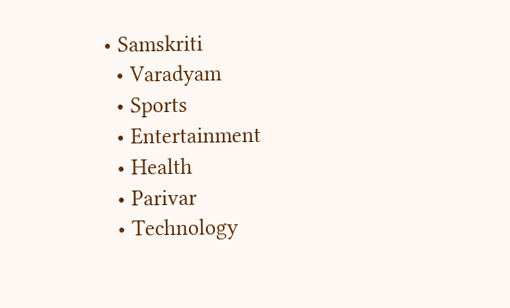• Samskriti
  • Varadyam
  • Sports
  • Entertainment
  • Health
  • Parivar
  • Technology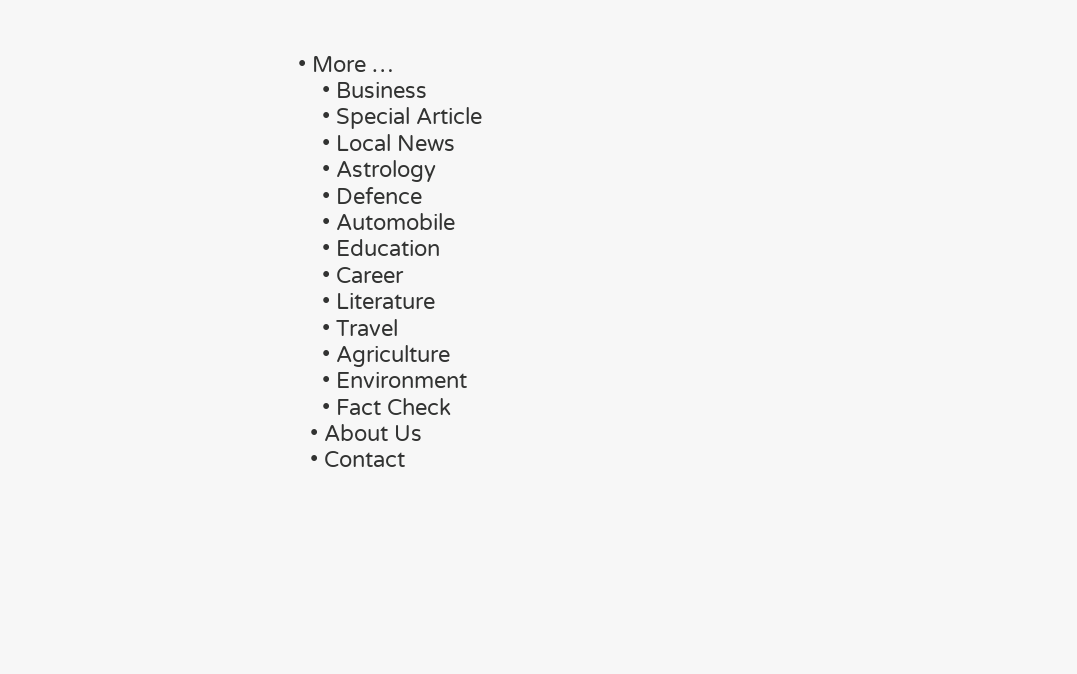• More …
    • Business
    • Special Article
    • Local News
    • Astrology
    • Defence
    • Automobile
    • Education
    • Career
    • Literature
    • Travel
    • Agriculture
    • Environment
    • Fact Check
  • About Us
  • Contact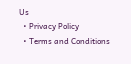Us
  • Privacy Policy
  • Terms and Conditions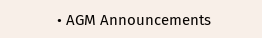• AGM Announcements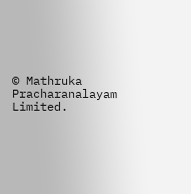© Mathruka Pracharanalayam Limited.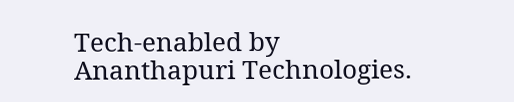Tech-enabled by Ananthapuri Technologies.